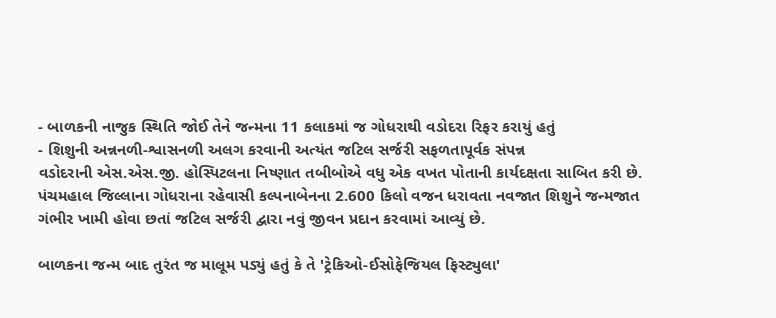- બાળકની નાજુક સ્થિતિ જોઈ તેને જન્મના 11 કલાકમાં જ ગોધરાથી વડોદરા રિફર કરાયું હતું
- શિશુની અન્નનળી-શ્વાસનળી અલગ કરવાની અત્યંત જટિલ સર્જરી સફળતાપૂર્વક સંપન્ન
વડોદરાની એસ.એસ.જી. હોસ્પિટલના નિષ્ણાત તબીબોએ વધુ એક વખત પોતાની કાર્યદક્ષતા સાબિત કરી છે. પંચમહાલ જિલ્લાના ગોધરાના રહેવાસી કલ્પનાબેનના 2.600 કિલો વજન ધરાવતા નવજાત શિશુને જન્મજાત ગંભીર ખામી હોવા છતાં જટિલ સર્જરી દ્વારા નવું જીવન પ્રદાન કરવામાં આવ્યું છે.

બાળકના જન્મ બાદ તુરંત જ માલૂમ પડ્યું હતું કે તે 'ટ્રેકિઓ-ઈસોફેજિયલ ફિસ્ટ્યુલા'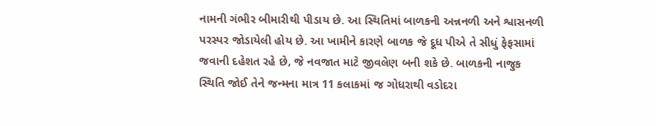નામની ગંભીર બીમારીથી પીડાય છે. આ સ્થિતિમાં બાળકની અન્નનળી અને શ્વાસનળી પરસ્પર જોડાયેલી હોય છે. આ ખામીને કારણે બાળક જે દૂધ પીએ તે સીધું ફેફસામાં જવાની દહેશત રહે છે, જે નવજાત માટે જીવલેણ બની શકે છે. બાળકની નાજુક સ્થિતિ જોઈ તેને જન્મના માત્ર 11 કલાકમાં જ ગોધરાથી વડોદરા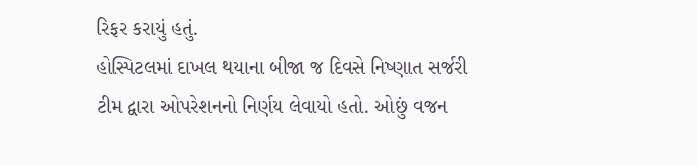રિફર કરાયું હતું.
હોસ્પિટલમાં દાખલ થયાના બીજા જ દિવસે નિષ્ણાત સર્જરી ટીમ દ્વારા ઓપરેશનનો નિર્ણય લેવાયો હતો. ઓછું વજન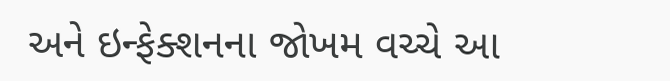અને ઇન્ફેક્શનના જોખમ વચ્ચે આ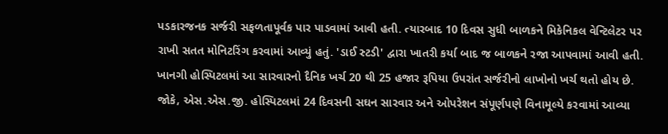પડકારજનક સર્જરી સફળતાપૂર્વક પાર પાડવામાં આવી હતી. ત્યારબાદ 10 દિવસ સુધી બાળકને મિકેનિકલ વેન્ટિલેટર પર રાખી સતત મોનિટરિંગ કરવામાં આવ્યું હતું. 'ડાઈ સ્ટડી' દ્વારા ખાતરી કર્યા બાદ જ બાળકને રજા આપવામાં આવી હતી.
ખાનગી હોસ્પિટલમાં આ સારવારનો દૈનિક ખર્ચ 20 થી 25 હજાર રૂપિયા ઉપરાંત સર્જરીનો લાખોનો ખર્ચ થતો હોય છે. જોકે, એસ.એસ.જી. હોસ્પિટલમાં 24 દિવસની સઘન સારવાર અને ઓપરેશન સંપૂર્ણપણે વિનામૂલ્યે કરવામાં આવ્યા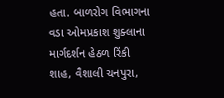હતા. બાળરોગ વિભાગના વડા ઓમપ્રકાશ શુક્લાના માર્ગદર્શન હેઠળ રિંકી શાહ, વૈશાલી ચનપુરા,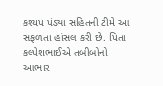કશ્યપ પંડ્યા સહિતની ટીમે આ સફળતા હાંસલ કરી છે. પિતા કલ્પેશભાઈએ તબીબોનો આભાર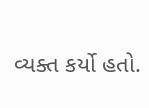વ્યક્ત કર્યો હતો.